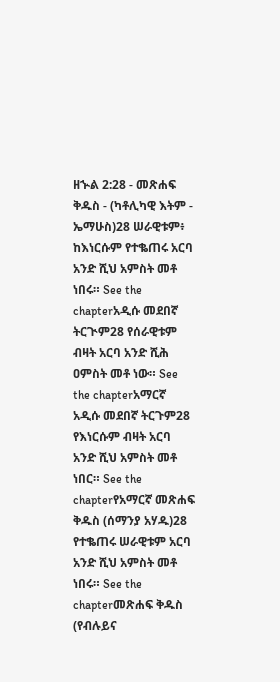ዘኍል 2:28 - መጽሐፍ ቅዱስ - (ካቶሊካዊ እትም - ኤማሁስ)28 ሠራዊቱም፥ ከእነርሱም የተቈጠሩ አርባ አንድ ሺህ አምስት መቶ ነበሩ። See the chapterአዲሱ መደበኛ ትርጒም28 የሰራዊቱም ብዛት አርባ አንድ ሺሕ ዐምስት መቶ ነው። See the chapterአማርኛ አዲሱ መደበኛ ትርጉም28 የእነርሱም ብዛት አርባ አንድ ሺህ አምስት መቶ ነበር። See the chapterየአማርኛ መጽሐፍ ቅዱስ (ሰማንያ አሃዱ)28 የተቈጠሩ ሠራዊቱም አርባ አንድ ሺህ አምስት መቶ ነበሩ። See the chapterመጽሐፍ ቅዱስ (የብሉይና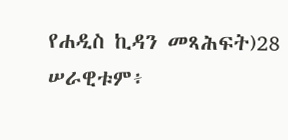የሐዲስ ኪዳን መጻሕፍት)28 ሠራዊቱም፥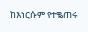ከእነርሱም የተቈጠሩ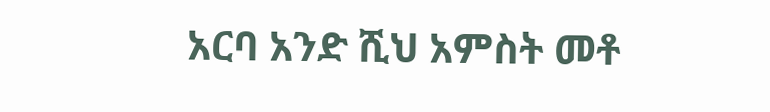አርባ አንድ ሺህ አምስት መቶ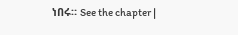ነበሩ። See the chapter |